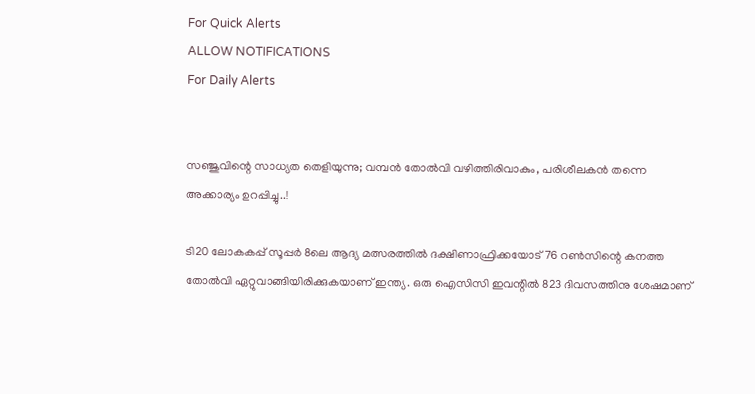For Quick Alerts
ALLOW NOTIFICATIONS
For Daily Alerts


സഞ്ജുവിന്റെ സാധ്യത തെളിയുന്നു; വമ്പൻ തോൽവി വഴിത്തിരിവാകും, പരിശീലകൻ തന്നെ അക്കാര്യം ഉറപ്പിച്ചു..!

ടി20 ലോകകപ്പ് സൂപ്പർ 8ലെ ആദ്യ മത്സരത്തിൽ ദക്ഷിണാഫ്രിക്കയോട് 76 റൺസിന്റെ കനത്ത തോൽവി ഏറ്റുവാങ്ങിയിരിക്കുകയാണ് ഇന്ത്യ. ഒരു ഐസിസി ഇവന്റിൽ 823 ദിവസത്തിനു ശേഷമാണ്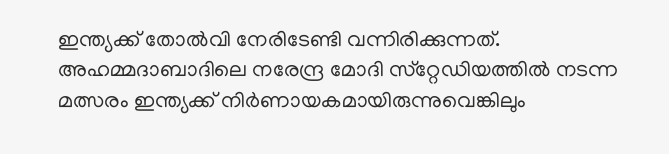ഇന്ത്യക്ക് തോൽവി നേരിടേണ്ടി വന്നിരിക്കുന്നത്. അഹമ്മദാബാദിലെ നരേന്ദ്ര മോദി സ്‌റ്റേഡിയത്തിൽ നടന്ന മത്സരം ഇന്ത്യക്ക് നിർണായകമായിരുന്നുവെങ്കിലും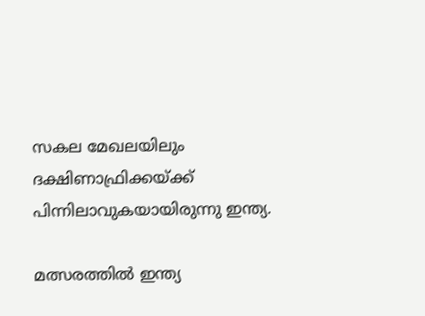സകല മേഖലയിലും ദക്ഷിണാഫ്രിക്കയ്ക്ക് പിന്നിലാവുകയായിരുന്നു ഇന്ത്യ.

മത്സരത്തിൽ ഇന്ത്യ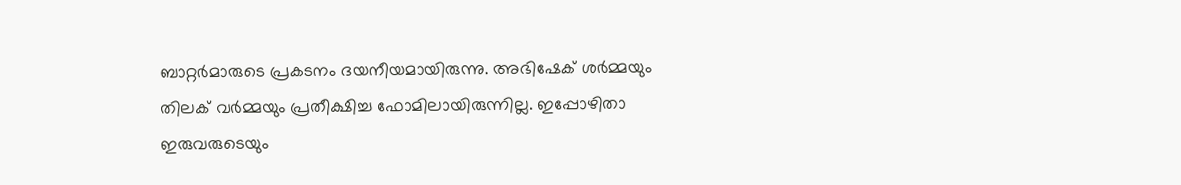ബാറ്റർമാരുടെ പ്രകടനം ദയനീയമായിരുന്നു. അഭിഷേക് ശർമ്മയും തിലക് വർമ്മയും പ്രതീക്ഷിച്ച ഫോമിലായിരുന്നില്ല. ഇപ്പോഴിതാ ഇരുവരുടെയും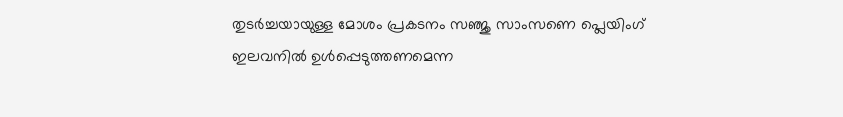തുടർച്ചയായുള്ള മോശം പ്രകടനം സഞ്ജു സാംസണെ പ്ലെയിംഗ് ഇലവനിൽ ഉൾപ്പെടുത്തണമെന്ന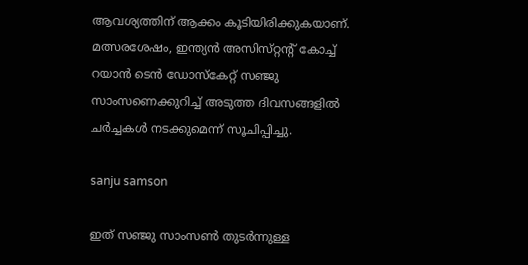ആവശ്യത്തിന് ആക്കം കൂടിയിരിക്കുകയാണ്. മത്സരശേഷം, ഇന്ത്യൻ അസിസ്‌റ്റന്റ് കോച്ച് റയാൻ ടെൻ ഡോസ്‌കേറ്റ് സഞ്ജു സാംസണെക്കുറിച്ച് അടുത്ത ദിവസങ്ങളിൽ ചർച്ചകൾ നടക്കുമെന്ന് സൂചിപ്പിച്ചു.

sanju samson

ഇത് സഞ്ജു സാംസൺ തുടർന്നുള്ള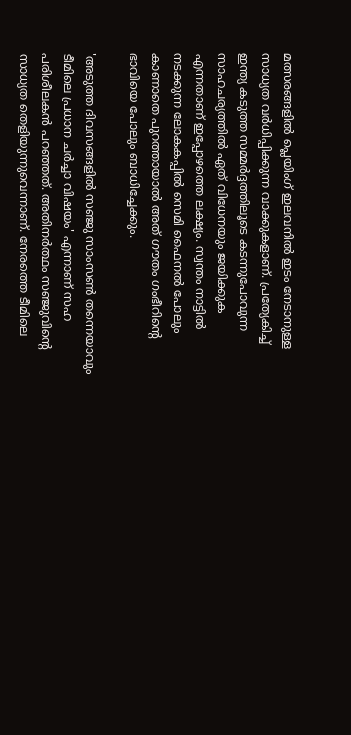മത്സരങ്ങളിൽ പ്ലെയിംഗ് ഇലവനിൽ ഇടം നേടാനുള്ള സാധ്യത വർധിപ്പിക്കുന്ന വാക്കുകളാണ്. പ്രത്യേകിച്ച് ഇന്ത്യ കടുത്ത സമ്മർദ്ദത്തിലൂടെ കടന്നുപോവുന്ന സാഹചര്യത്തിൽ ഏത് വിധേനയും ജയിക്കുക എന്നതാണ് ഇപ്പോഴത്തെ ലക്ഷ്യം. സ്വന്തം നാട്ടിൽ നടക്കുന്ന ലോകകപ്പിൽ സെമി ഫൈനൽ പോലും കാണാതെ പുറത്തായാൽ അത് ഗൗതം ഗംഭീറിന്റെ ഭാവിയെ പോലും ബാധിച്ചേക്കും.

'അടുത്ത ദിവസങ്ങളിൽ സഞ്ജു സാംസൺ തന്നെയാവും ടീമിലെ പ്രധാന ചർച്ചാ വിഷയം' എന്നാണ് സഹ പരിശീലകൻ പറഞ്ഞത്. അതിനർത്ഥം സഞ്ജുവിന്റെ സാധ്യത തെളിയുന്നുവെന്നാണ്. നേരത്തെ ടീമിലെ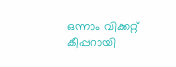ഒന്നാം വിക്കറ്റ് കീപ്പറായി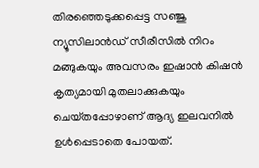തിരഞ്ഞെടുക്കപ്പെട്ട സഞ്ജു ന്യൂസിലാൻഡ് സീരീസിൽ നിറം മങ്ങുകയും അവസരം ഇഷാൻ കിഷൻ കൃത്യമായി മുതലാക്കുകയും ചെയ്‌തപ്പോഴാണ്‌ ആദ്യ ഇലവനിൽ ഉൾപ്പെടാതെ പോയത്.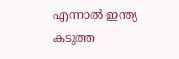എന്നാൽ ഇന്ത്യ കടുത്ത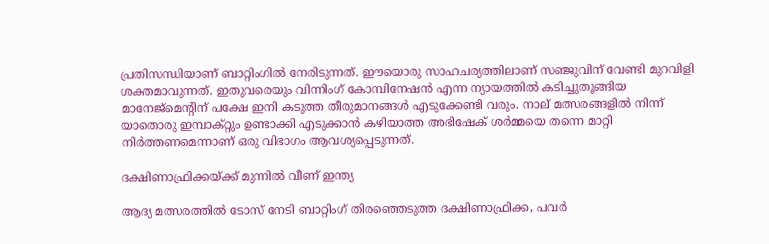പ്രതിസന്ധിയാണ് ബാറ്റിംഗിൽ നേരിടുന്നത്. ഈയൊരു സാഹചര്യത്തിലാണ് സഞ്ജുവിന് വേണ്ടി മുറവിളി ശക്തമാവുന്നത്. ഇതുവരെയും വിന്നിംഗ് കോമ്പിനേഷൻ എന്ന ന്യായത്തിൽ കടിച്ചുതൂങ്ങിയ മാനേജ്‌മെന്റിന് പക്ഷേ ഇനി കടുത്ത തീരുമാനങ്ങൾ എടുക്കേണ്ടി വരും. നാല് മത്സരങ്ങളിൽ നിന്ന് യാതൊരു ഇമ്പാക്റ്റും ഉണ്ടാക്കി എടുക്കാൻ കഴിയാത്ത അഭിഷേക് ശർമ്മയെ തന്നെ മാറ്റി നിർത്തണമെന്നാണ് ഒരു വിഭാഗം ആവശ്യപ്പെടുന്നത്.

ദക്ഷിണാഫ്രിക്കയ്ക്ക് മുന്നിൽ വീണ് ഇന്ത്യ

ആദ്യ മത്സരത്തിൽ ടോസ് നേടി ബാറ്റിംഗ് തിരഞ്ഞെടുത്ത ദക്ഷിണാഫ്രിക്ക, പവർ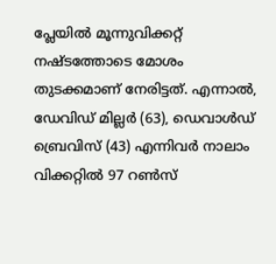പ്ലേയിൽ മൂന്നുവിക്കറ്റ് നഷ്‌ടത്തോടെ മോശം തുടക്കമാണ് നേരിട്ടത്. എന്നാൽ, ഡേവിഡ് മില്ലർ (63), ഡെവാൾഡ് ബ്രെവിസ് (43) എന്നിവർ നാലാം വിക്കറ്റിൽ 97 റൺസ്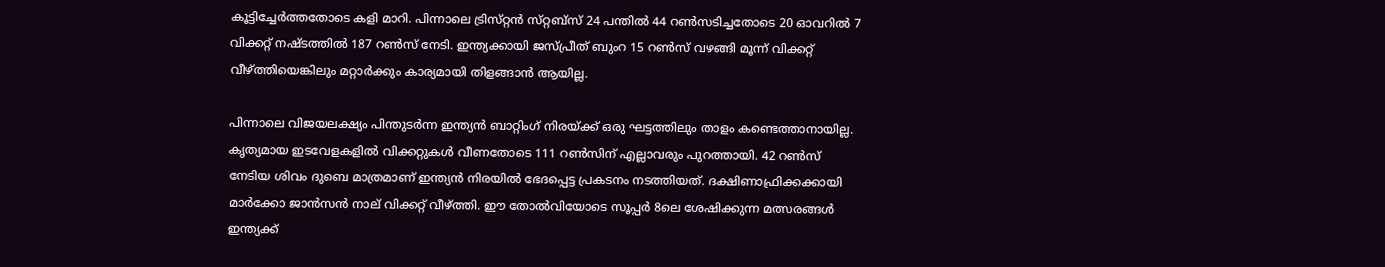കൂട്ടിച്ചേർത്തതോടെ കളി മാറി. പിന്നാലെ ട്രിസ്‌റ്റൻ സ്‌റ്റബ്‌സ് 24 പന്തിൽ 44 റൺസടിച്ചതോടെ 20 ഓവറിൽ 7 വിക്കറ്റ് നഷ്‌ടത്തിൽ 187 റൺസ് നേടി. ഇന്ത്യക്കായി ജസ്പ്രീത് ബുംറ 15 റൺസ് വഴങ്ങി മൂന്ന് വിക്കറ്റ് വീഴ്ത്തിയെങ്കിലും മറ്റാർക്കും കാര്യമായി തിളങ്ങാൻ ആയില്ല.

പിന്നാലെ വിജയലക്ഷ്യം പിന്തുടർന്ന ഇന്ത്യൻ ബാറ്റിംഗ് നിരയ്ക്ക് ഒരു ഘട്ടത്തിലും താളം കണ്ടെത്താനായില്ല. കൃത്യമായ ഇടവേളകളിൽ വിക്കറ്റുകൾ വീണതോടെ 111 റൺസിന് എല്ലാവരും പുറത്തായി. 42 റൺസ് നേടിയ ശിവം ദുബെ മാത്രമാണ് ഇന്ത്യൻ നിരയിൽ ഭേദപ്പെട്ട പ്രകടനം നടത്തിയത്. ദക്ഷിണാഫ്രിക്കക്കായി മാർക്കോ ജാൻസൻ നാല് വിക്കറ്റ് വീഴ്ത്തി. ഈ തോൽവിയോടെ സൂപ്പർ 8ലെ ശേഷിക്കുന്ന മത്സരങ്ങൾ ഇന്ത്യക്ക്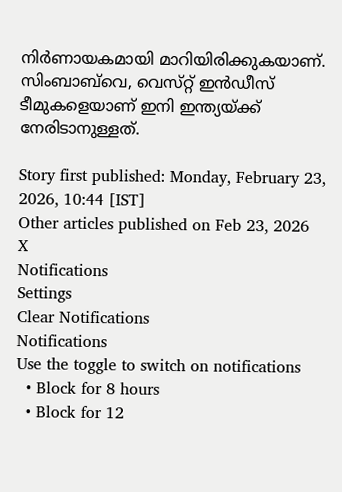നിർണായകമായി മാറിയിരിക്കുകയാണ്. സിംബാബ്‌വെ, വെസ്‌റ്റ് ഇൻഡീസ് ടീമുകളെയാണ് ഇനി ഇന്ത്യയ്ക്ക് നേരിടാനുള്ളത്.

Story first published: Monday, February 23, 2026, 10:44 [IST]
Other articles published on Feb 23, 2026
X
Notifications
Settings
Clear Notifications
Notifications
Use the toggle to switch on notifications
  • Block for 8 hours
  • Block for 12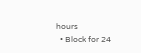hours
  • Block for 24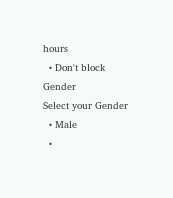hours
  • Don't block
Gender
Select your Gender
  • Male
  •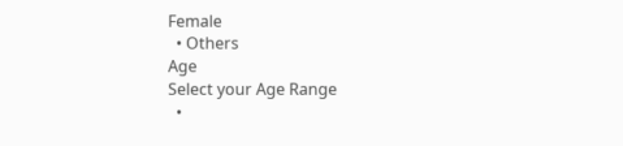Female
  • Others
Age
Select your Age Range
  •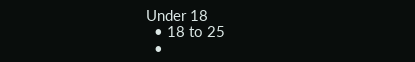Under 18
  • 18 to 25
  •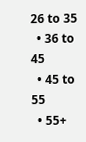26 to 35
  • 36 to 45
  • 45 to 55
  • 55+